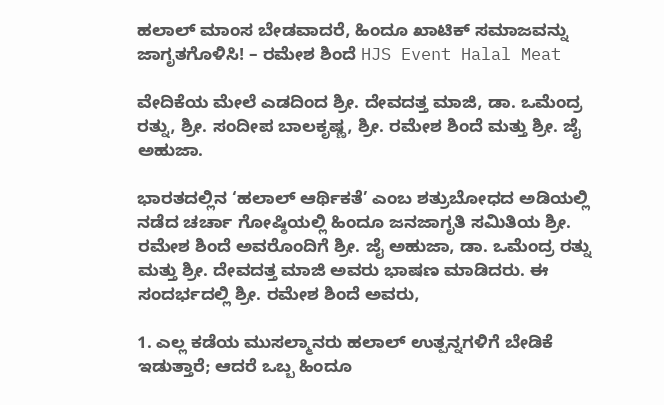ಹಲಾಲ್ ಮಾಂಸ ಬೇಡವಾದರೆ, ಹಿಂದೂ ಖಾಟಿಕ್ ಸಮಾಜವನ್ನು ಜಾಗೃತಗೊಳಿಸಿ! – ರಮೇಶ ಶಿಂದೆ HJS Event Halal Meat

ವೇದಿಕೆಯ ಮೇಲೆ ಎಡದಿಂದ ಶ್ರೀ. ದೇವದತ್ತ ಮಾಜಿ, ಡಾ. ಒಮೆಂದ್ರ ರತ್ನು, ಶ್ರೀ. ಸಂದೀಪ ಬಾಲಕೃಷ್ಣ, ಶ್ರೀ. ರಮೇಶ ಶಿಂದೆ ಮತ್ತು ಶ್ರೀ. ಜೈ ಅಹುಜಾ.

ಭಾರತದಲ್ಲಿನ ‘ಹಲಾಲ್ ಆರ್ಥಿಕತೆ’ ಎಂಬ ಶತ್ರುಬೋಧದ ಅಡಿಯಲ್ಲಿ ನಡೆದ ಚರ್ಚಾ ಗೋಷ್ಠಿಯಲ್ಲಿ ಹಿಂದೂ ಜನಜಾಗೃತಿ ಸಮಿತಿಯ ಶ್ರೀ. ರಮೇಶ ಶಿಂದೆ ಅವರೊಂದಿಗೆ ಶ್ರೀ. ಜೈ ಅಹುಜಾ, ಡಾ. ಒಮೆಂದ್ರ ರತ್ನು ಮತ್ತು ಶ್ರೀ. ದೇವದತ್ತ ಮಾಜಿ ಅವರು ಭಾಷಣ ಮಾಡಿದರು. ಈ ಸಂದರ್ಭದಲ್ಲಿ ಶ್ರೀ. ರಮೇಶ ಶಿಂದೆ ಅವರು,

1. ಎಲ್ಲ ಕಡೆಯ ಮುಸಲ್ಮಾನರು ಹಲಾಲ್ ಉತ್ಪನ್ನಗಳಿಗೆ ಬೇಡಿಕೆ ಇಡುತ್ತಾರೆ; ಆದರೆ ಒಬ್ಬ ಹಿಂದೂ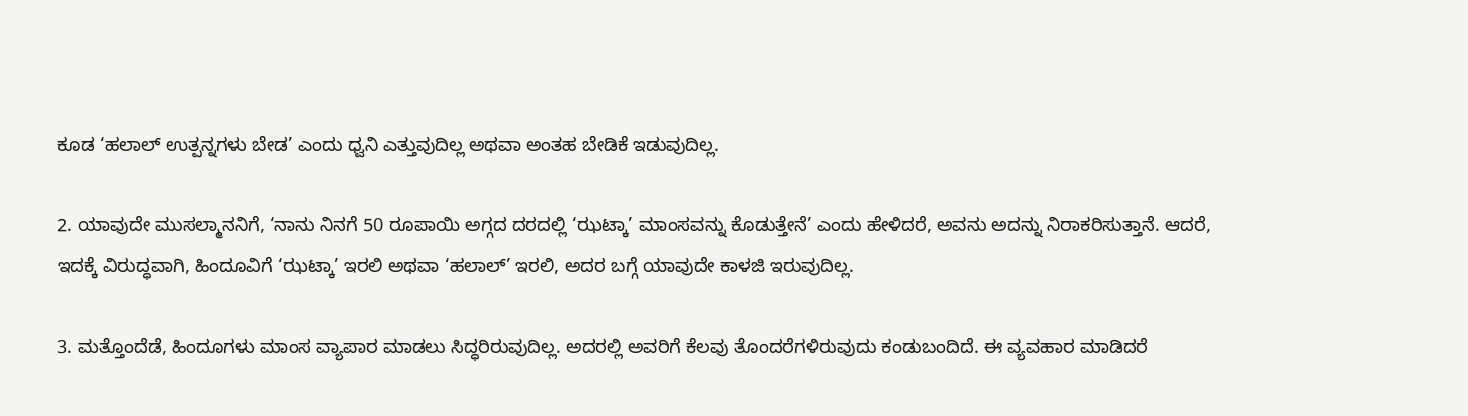ಕೂಡ ‘ಹಲಾಲ್ ಉತ್ಪನ್ನಗಳು ಬೇಡ’ ಎಂದು ಧ್ವನಿ ಎತ್ತುವುದಿಲ್ಲ ಅಥವಾ ಅಂತಹ ಬೇಡಿಕೆ ಇಡುವುದಿಲ್ಲ.

2. ಯಾವುದೇ ಮುಸಲ್ಮಾನನಿಗೆ, ‘ನಾನು ನಿನಗೆ 50 ರೂಪಾಯಿ ಅಗ್ಗದ ದರದಲ್ಲಿ ‘ಝಟ್ಕಾ’ ಮಾಂಸವನ್ನು ಕೊಡುತ್ತೇನೆ’ ಎಂದು ಹೇಳಿದರೆ, ಅವನು ಅದನ್ನು ನಿರಾಕರಿಸುತ್ತಾನೆ. ಆದರೆ, ಇದಕ್ಕೆ ವಿರುದ್ಧವಾಗಿ, ಹಿಂದೂವಿಗೆ ‘ಝಟ್ಕಾ’ ಇರಲಿ ಅಥವಾ ‘ಹಲಾಲ್’ ಇರಲಿ, ಅದರ ಬಗ್ಗೆ ಯಾವುದೇ ಕಾಳಜಿ ಇರುವುದಿಲ್ಲ.

3. ಮತ್ತೊಂದೆಡೆ, ಹಿಂದೂಗಳು ಮಾಂಸ ವ್ಯಾಪಾರ ಮಾಡಲು ಸಿದ್ಧರಿರುವುದಿಲ್ಲ. ಅದರಲ್ಲಿ ಅವರಿಗೆ ಕೆಲವು ತೊಂದರೆಗಳಿರುವುದು ಕಂಡುಬಂದಿದೆ. ಈ ವ್ಯವಹಾರ ಮಾಡಿದರೆ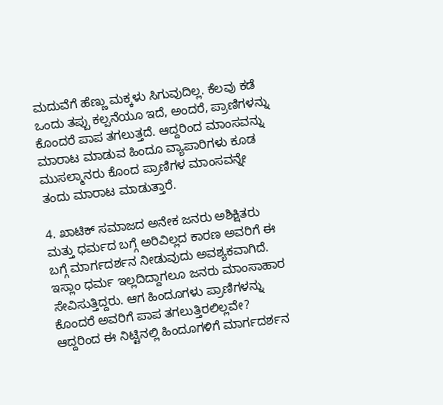ಮದುವೆಗೆ ಹೆಣ್ಣು ಮಕ್ಕಳು ಸಿಗುವುದಿಲ್ಲ. ಕೆಲವು ಕಡೆ ಒಂದು ತಪ್ಪು ಕಲ್ಪನೆಯೂ ಇದೆ, ಅಂದರೆ, ಪ್ರಾಣಿಗಳನ್ನು ಕೊಂದರೆ ಪಾಪ ತಗಲುತ್ತದೆ. ಆದ್ದರಿಂದ ಮಾಂಸವನ್ನು ಮಾರಾಟ ಮಾಡುವ ಹಿಂದೂ ವ್ಯಾಪಾರಿಗಳು ಕೂಡ ಮುಸಲ್ಮಾನರು ಕೊಂದ ಪ್ರಾಣಿಗಳ ಮಾಂಸವನ್ನೇ ತಂದು ಮಾರಾಟ ಮಾಡುತ್ತಾರೆ.

4. ಖಾಟಿಕ್ ಸಮಾಜದ ಅನೇಕ ಜನರು ಅಶಿಕ್ಷಿತರು ಮತ್ತು ಧರ್ಮದ ಬಗ್ಗೆ ಅರಿವಿಲ್ಲದ ಕಾರಣ ಅವರಿಗೆ ಈ ಬಗ್ಗೆ ಮಾರ್ಗದರ್ಶನ ನೀಡುವುದು ಅವಶ್ಯಕವಾಗಿದೆ. ಇಸ್ಲಾಂ ಧರ್ಮ ಇಲ್ಲದಿದ್ದಾಗಲೂ ಜನರು ಮಾಂಸಾಹಾರ ಸೇವಿಸುತ್ತಿದ್ದರು. ಆಗ ಹಿಂದೂಗಳು ಪ್ರಾಣಿಗಳನ್ನು ಕೊಂದರೆ ಅವರಿಗೆ ಪಾಪ ತಗಲುತ್ತಿರಲಿಲ್ಲವೇ? ಆದ್ದರಿಂದ ಈ ನಿಟ್ಟಿನಲ್ಲಿ ಹಿಂದೂಗಳಿಗೆ ಮಾರ್ಗದರ್ಶನ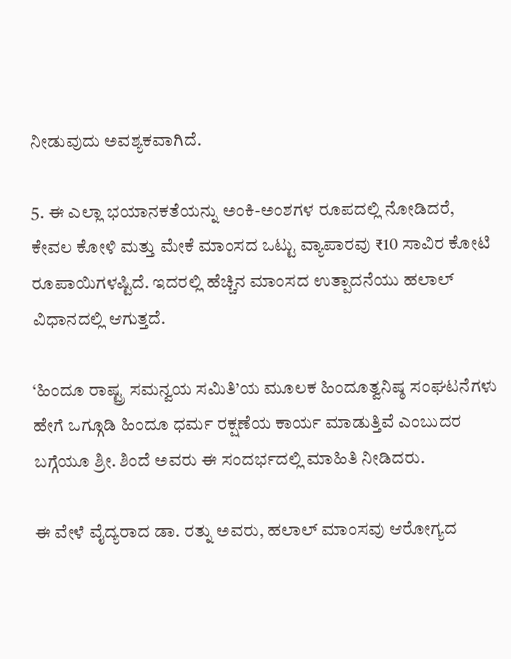ನೀಡುವುದು ಅವಶ್ಯಕವಾಗಿದೆ.

5. ಈ ಎಲ್ಲಾ ಭಯಾನಕತೆಯನ್ನು ಅಂಕಿ-ಅಂಶಗಳ ರೂಪದಲ್ಲಿ ನೋಡಿದರೆ, ಕೇವಲ ಕೋಳಿ ಮತ್ತು ಮೇಕೆ ಮಾಂಸದ ಒಟ್ಟು ವ್ಯಾಪಾರವು ₹10 ಸಾವಿರ ಕೋಟಿ ರೂಪಾಯಿಗಳಷ್ಟಿದೆ. ಇದರಲ್ಲಿ ಹೆಚ್ಚಿನ ಮಾಂಸದ ಉತ್ಪಾದನೆಯು ಹಲಾಲ್ ವಿಧಾನದಲ್ಲಿ ಆಗುತ್ತದೆ.

‘ಹಿಂದೂ ರಾಷ್ಟ್ರ ಸಮನ್ವಯ ಸಮಿತಿ’ಯ ಮೂಲಕ ಹಿಂದೂತ್ವನಿಷ್ಠ ಸಂಘಟನೆಗಳು ಹೇಗೆ ಒಗ್ಗೂಡಿ ಹಿಂದೂ ಧರ್ಮ ರಕ್ಷಣೆಯ ಕಾರ್ಯ ಮಾಡುತ್ತಿವೆ ಎಂಬುದರ ಬಗ್ಗೆಯೂ ಶ್ರೀ. ಶಿಂದೆ ಅವರು ಈ ಸಂದರ್ಭದಲ್ಲಿ ಮಾಹಿತಿ ನೀಡಿದರು.

ಈ ವೇಳೆ ವೈದ್ಯರಾದ ಡಾ. ರತ್ನು ಅವರು, ಹಲಾಲ್ ಮಾಂಸವು ಆರೋಗ್ಯದ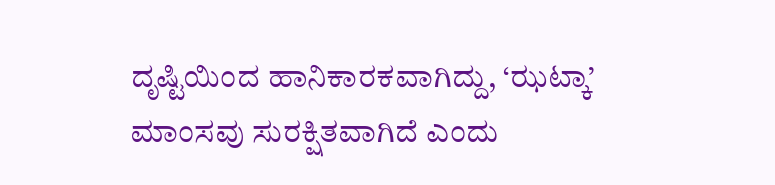ದೃಷ್ಟಿಯಿಂದ ಹಾನಿಕಾರಕವಾಗಿದ್ದು, ‘ಝಟ್ಕಾ’ ಮಾಂಸವು ಸುರಕ್ಷಿತವಾಗಿದೆ ಎಂದು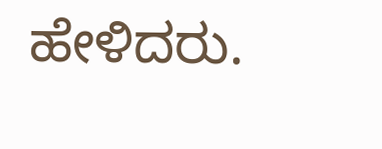ಹೇಳಿದರು.